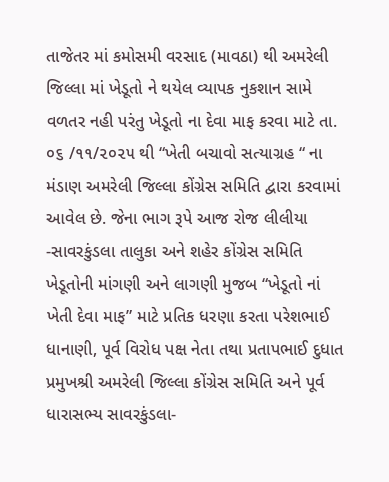તાજેતર માં કમોસમી વરસાદ (માવઠા) થી અમરેલી જિલ્લા માં ખેડૂતો ને થયેલ વ્યાપક નુકશાન સામે વળતર નહી પરંતુ ખેડૂતો ના દેવા માફ કરવા માટે તા. ૦૬ /૧૧/૨૦૨૫ થી “ખેતી બચાવો સત્યાગ્રહ “ ના મંડાણ અમરેલી જિલ્લા કોંગ્રેસ સમિતિ દ્વારા કરવામાં આવેલ છે. જેના ભાગ રૂપે આજ રોજ લીલીયા -સાવરકુંડલા તાલુકા અને શહેર કોંગ્રેસ સમિતિ ખેડૂતોની માંગણી અને લાગણી મુજબ “ખેડૂતો નાં ખેતી દેવા માફ” માટે પ્રતિક ધરણા કરતા પરેશભાઈ ધાનાણી, પૂર્વ વિરોધ પક્ષ નેતા તથા પ્રતાપભાઈ દુધાત પ્રમુખશ્રી અમરેલી જિલ્લા કોંગ્રેસ સમિતિ અને પૂર્વ ધારાસભ્ય સાવરકુંડલા-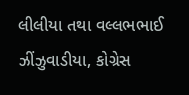લીલીયા તથા વલ્લભભાઈ ઝીંઝુવાડીયા, કોગ્રેસ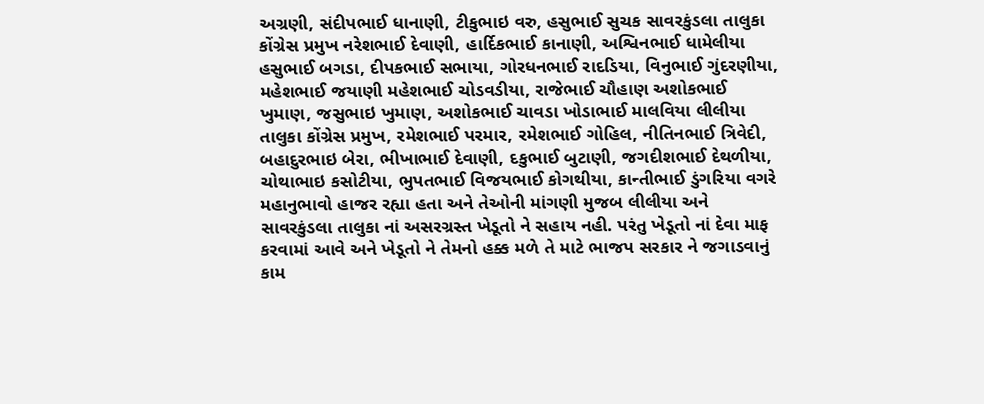અગ્રણી, સંદીપભાઈ ધાનાણી, ટીકુભાઇ વરુ, હસુભાઈ સુચક સાવરકુંડલા તાલુકા કોંગ્રેસ પ્રમુખ નરેશભાઈ દેવાણી, હાર્દિકભાઈ કાનાણી, અશ્વિનભાઈ ધામેલીયા હસુભાઈ બગડા, દીપકભાઈ સભાયા, ગોરધનભાઈ રાદડિયા, વિનુભાઈ ગુંદરણીયા, મહેશભાઈ જયાણી મહેશભાઈ ચોડવડીયા, રાજેભાઈ ચૌહાણ અશોકભાઈ ખુમાણ, જસુભાઇ ખુમાણ, અશોકભાઈ ચાવડા ખોડાભાઈ માલવિયા લીલીયા તાલુકા કોંગ્રેસ પ્રમુખ, રમેશભાઈ પરમાર, રમેશભાઈ ગોહિલ, નીતિનભાઈ ત્રિવેદી, બહાદુરભાઇ બેરા, ભીખાભાઈ દેવાણી, દકુભાઈ બુટાણી, જગદીશભાઈ દેથળીયા, ચોથાભાઇ કસોટીયા, ભુપતભાઈ વિજયભાઈ કોગથીયા, કાન્તીભાઈ ડુંગરિયા વગરે મહાનુભાવો હાજર રહ્યા હતા અને તેઓની માંગણી મુજબ લીલીયા અને સાવરકુંડલા તાલુકા નાં અસરગ્રસ્ત ખેડૂતો ને સહાય નહી. પરંતુ ખેડૂતો નાં દેવા માફ કરવામાં આવે અને ખેડૂતો ને તેમનો હક્ક મળે તે માટે ભાજપ સરકાર ને જગાડવાનું કામ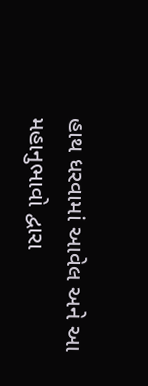હાથ ધરવામાં આવેલ અને આ મહાનુભાવો દ્વારા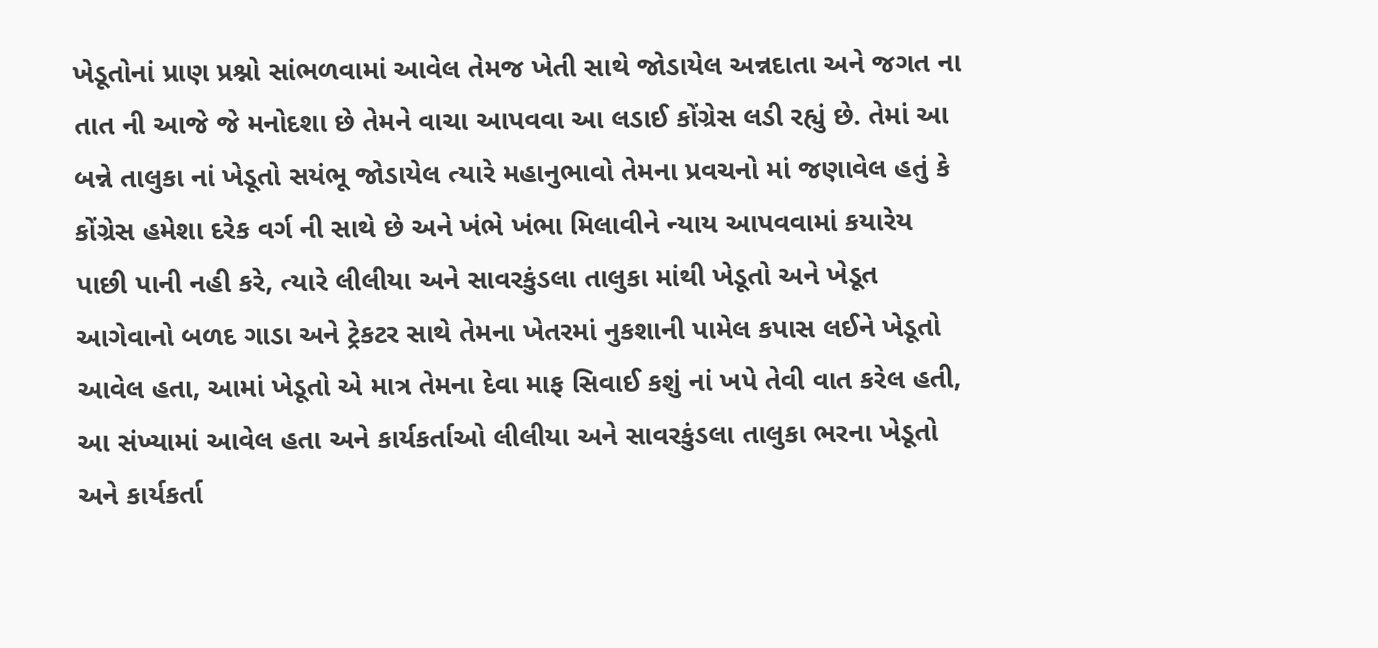ખેડૂતોનાં પ્રાણ પ્રશ્નો સાંભળવામાં આવેલ તેમજ ખેતી સાથે જોડાયેલ અન્નદાતા અને જગત ના તાત ની આજે જે મનોદશા છે તેમને વાચા આપવવા આ લડાઈ કોંગ્રેસ લડી રહ્યું છે. તેમાં આ બન્ને તાલુકા નાં ખેડૂતો સયંભૂ જોડાયેલ ત્યારે મહાનુભાવો તેમના પ્રવચનો માં જણાવેલ હતું કે કોંગ્રેસ હમેશા દરેક વર્ગ ની સાથે છે અને ખંભે ખંભા મિલાવીને ન્યાય આપવવામાં કયારેય પાછી પાની નહી કરે, ત્યારે લીલીયા અને સાવરકુંડલા તાલુકા માંથી ખેડૂતો અને ખેડૂત આગેવાનો બળદ ગાડા અને ટ્રેકટર સાથે તેમના ખેતરમાં નુકશાની પામેલ કપાસ લઈને ખેડૂતો આવેલ હતા, આમાં ખેડૂતો એ માત્ર તેમના દેવા માફ સિવાઈ કશું નાં ખપે તેવી વાત કરેલ હતી, આ સંખ્યામાં આવેલ હતા અને કાર્યકર્તાઓ લીલીયા અને સાવરકુંડલા તાલુકા ભરના ખેડૂતો અને કાર્યકર્તા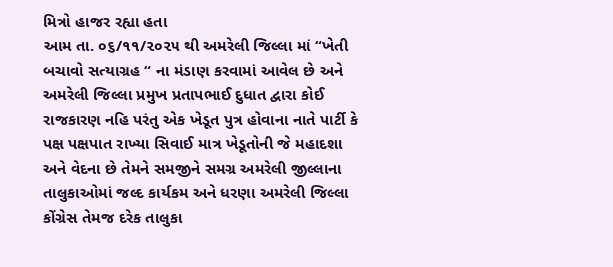મિત્રો હાજર રહ્યા હતા
આમ તા. ૦૬/૧૧/૨૦૨૫ થી અમરેલી જિલ્લા માં “ખેતી બચાવો સત્યાગ્રહ “ ના મંડાણ કરવામાં આવેલ છે અને અમરેલી જિલ્લા પ્રમુખ પ્રતાપભાઈ દુધાત દ્વારા કોઈ રાજકારણ નહિ પરંતુ એક ખેડૂત પુત્ર હોવાના નાતે પાર્ટી કે પક્ષ પક્ષપાત રાખ્યા સિવાઈ માત્ર ખેડૂતોની જે મહાદશા અને વેદના છે તેમને સમજીને સમગ્ર અમરેલી જીલ્લાના તાલુકાઓમાં જલ્દ કાર્યકમ અને ધરણા અમરેલી જિલ્લા કોંગ્રેસ તેમજ દરેક તાલુકા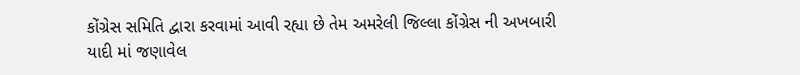કોંગ્રેસ સમિતિ દ્વારા કરવામાં આવી રહ્યા છે તેમ અમરેલી જિલ્લા કોંગ્રેસ ની અખબારી યાદી માં જણાવેલ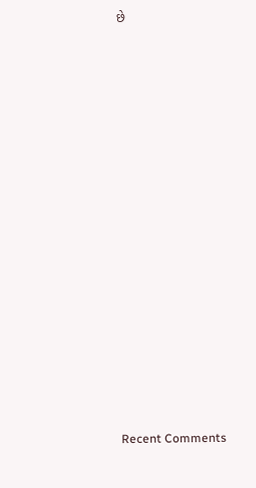છે


















Recent Comments